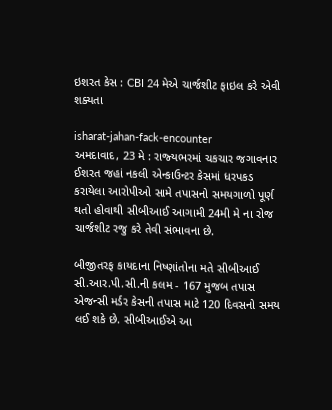ઇશરત કેસ : CBI 24 મેએ ચાર્જશીટ ફાઇલ કરે એવી શક્યતા

isharat-jahan-fack-encounter
અમદાવાદ, 23 મે : રાજ્‍યભરમાં ચકચાર જગાવનાર ઈશરત જહાં નકલી એન્‍કાઉન્‍ટર કેસમાં ધરપકડ કરાયેલા આરોપીઓ સામે તપાસનો સમયગાળો પૂર્ણ થતો હોવાથી સીબીઆઈ આગામી 24મી મે ના રોજ ચાર્જશીટ રજુ કરે તેવી સંભાવના છે.

બીજીતરફ કાયદાના નિષ્‍ણાંતોના મતે સીબીઆઈ સી.આર.પી.સી.ની કલમ - 167 મુજબ તપાસ એજન્‍સી મર્ડર કેસની તપાસ માટે 120 દિવસનો સમય લઈ શકે છે. સીબીઆઈએ આ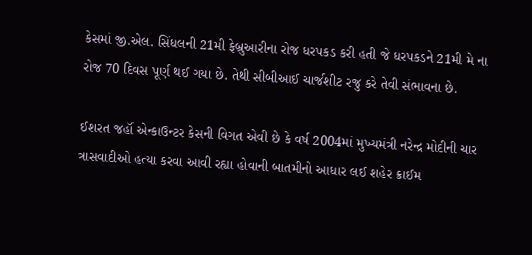કેસમાં જી.એલ. સિંધલની 21મી ફેબ્રુઆરીના રોજ ધરપકડ કરી હતી જે ધરપકડને 21મી મે ના રોજ 70 દિવસ પૂર્ણ થઈ ગયા છે. તેથી સીબીઆઈ ચાર્જશીટ રજુ કરે તેવી સંભાવના છે.

ઈશરત જહૉં એન્‍કાઉન્‍ટર કેસની વિગત એવી છે કે વર્ષ 2004માં મુખ્‍યમંત્રી નરેન્‍દ્ર મોદીની ચાર ત્રાસવાદીઓ હત્‍યા કરવા આવી રહ્યા હોવાની બાતમીનો આધાર લઈ શહેર ક્રાઈમ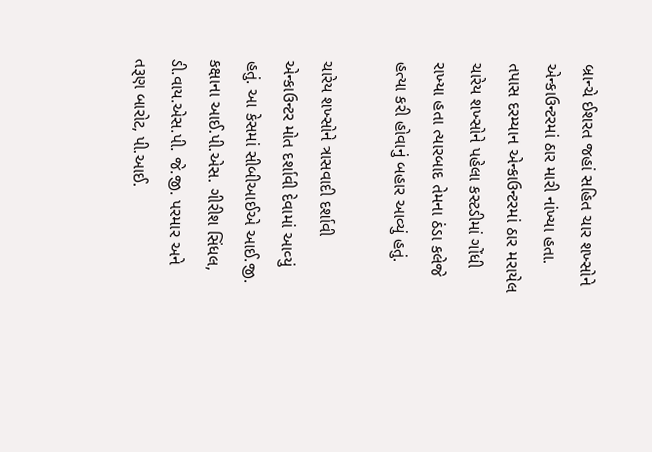બ્રાન્‍ચે ઈશરત જહાં સહિત ચાર શખ્‍સોને એન્‍કાઉન્‍ટરમાં ઠાર મારી નાંખ્‍યા હતા. તપાસ દરમ્‍યાન એન્‍કાઉન્‍ટરમાં ઠાર મરાયેલ ચારેય શખ્‍સોને પહેલા કસ્‍ટડીમાં ગોંધી રાખ્‍યા હતા ત્‍યારબાદ તેમના ઠંડા કલેજે હત્‍યા કરી હોવાનું બહાર આવ્યું હતું.

ચારેય શખ્‍સોને ત્રાસવાદી દર્શાવી એન્‍કાઉન્‍ટર મોત દર્શાવી દેવામાં આવ્‍યું હતું. આ કેસમાં સીબીઆઈએ આઈ.જી. કક્ષાના આઈ.પી.એસ. ગીરીશ સિંધલ, ડી.વાય.એસ.પી. જે.જી. પરમાર અને તરૂણ બારોટ, પી.આઈ.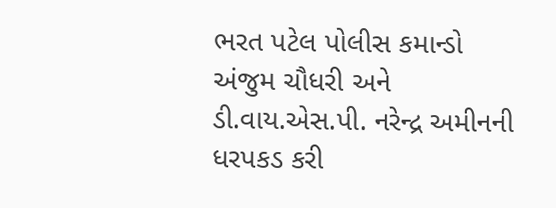ભરત પટેલ પોલીસ કમાન્‍ડો અંજુમ ચૌધરી અને ડી.વાય.એસ.પી. નરેન્‍દ્ર અમીનની ધરપકડ કરી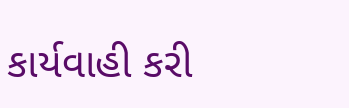કાર્યવાહી કરી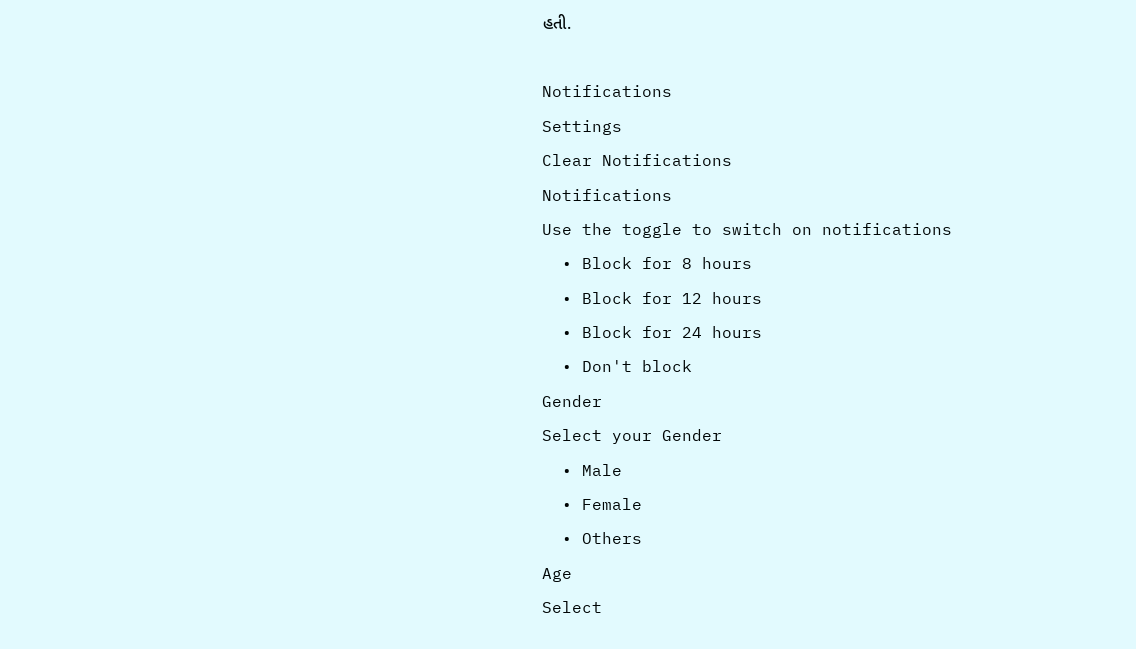હતી.

Notifications
Settings
Clear Notifications
Notifications
Use the toggle to switch on notifications
  • Block for 8 hours
  • Block for 12 hours
  • Block for 24 hours
  • Don't block
Gender
Select your Gender
  • Male
  • Female
  • Others
Age
Select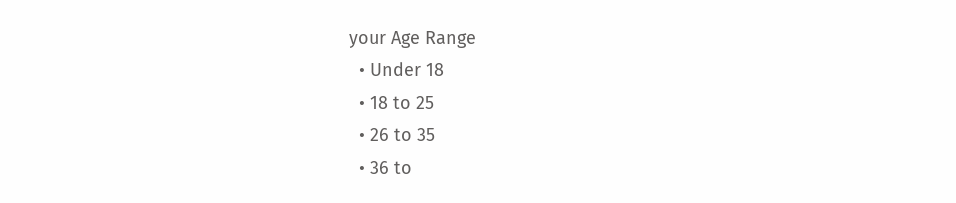your Age Range
  • Under 18
  • 18 to 25
  • 26 to 35
  • 36 to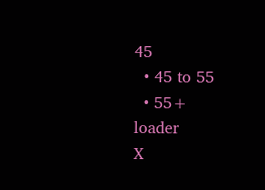45
  • 45 to 55
  • 55+
loader
X